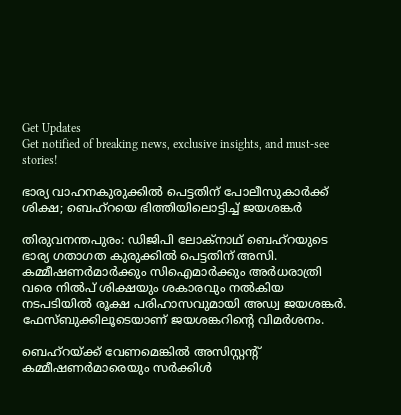Get Updates
Get notified of breaking news, exclusive insights, and must-see stories!

ഭാര്യ വാഹനകുരുക്കില്‍ പെട്ടതിന് പോലീസുകാര്‍ക്ക് ശിക്ഷ; ബെഹ്റയെ ഭിത്തിയിലൊട്ടിച്ച് ജയശങ്കര്‍

തിരുവനന്തപുരം: ഡിജിപി ലോക്നാഥ് ബെഹ്റയുടെ ഭാര്യ ഗതാഗത കുരുക്കില്‍ പെട്ടതിന് അസി. കമ്മീഷണര്‍മാര്‍ക്കും സിഐമാര്‍ക്കും അര്‍ധരാത്രി വരെ നില്‍പ് ശിക്ഷയും ശകാരവും നല്‍കിയ നടപടിയില്‍ രൂക്ഷ പരിഹാസവുമായി അഡ്വ ജയശങ്കര്‍. ഫേസ്ബുക്കിലൂടെയാണ് ജയശങ്കറിന്‍റെ വിമര്‍ശനം.

ബെഹ്റയ്ക്ക് വേണമെങ്കിൽ അസിസ്റ്റന്റ് കമ്മീഷണർമാരെയും സർക്കിൾ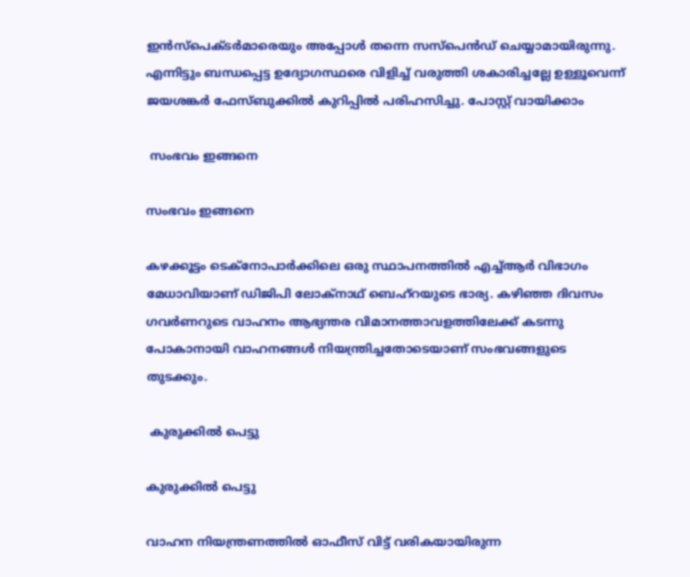ഇൻസ്പെക്ടർമാരെയും അപ്പോൾ തന്നെ സസ്പെൻഡ് ചെയ്യാമായിരുന്നു. എന്നിട്ടും ബന്ധപ്പെട്ട ഉദ്യോഗസ്ഥരെ വിളിച്ച് വരുത്തി ശകാരിച്ചല്ലേ ഉള്ളൂവെന്ന് ജയശങ്കര്‍ ഫേസ്ബുക്കില്‍ കുറിപ്പില്‍ പരിഹസിച്ചു. പോസ്റ്റ് വായിക്കാം

 സംഭവം ഇങ്ങനെ

സംഭവം ഇങ്ങനെ

കഴക്കൂട്ടം ടെക്നോപാര്‍ക്കിലെ ഒരു സ്ഥാപനത്തില്‍ എച്ച്ആര്‍ വിഭാഗം മേധാവിയാണ് ഡിജിപി ലോക്നാഥ് ബെഹ്റയുടെ ഭാര്യ. കഴിഞ്ഞ ദിവസം ഗവര്‍ണറുടെ വാഹനം ആഭ്യന്തര വിമാനത്താവളത്തിലേക്ക് കടന്നു പോകാനായി വാഹനങ്ങള്‍ നിയന്ത്രിച്ചതോടെയാണ് സംഭവങ്ങളുടെ തുടക്കും.

 കുരുക്കില്‍ പെട്ടു

കുരുക്കില്‍ പെട്ടു

വാഹന നിയന്ത്രണത്തില്‍ ഓഫീസ് വിട്ട് വരികയായിരുന്ന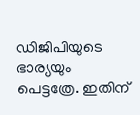ഡിജിപിയുടെ ഭാര്യയും പെട്ടത്രേ. ഇതിന്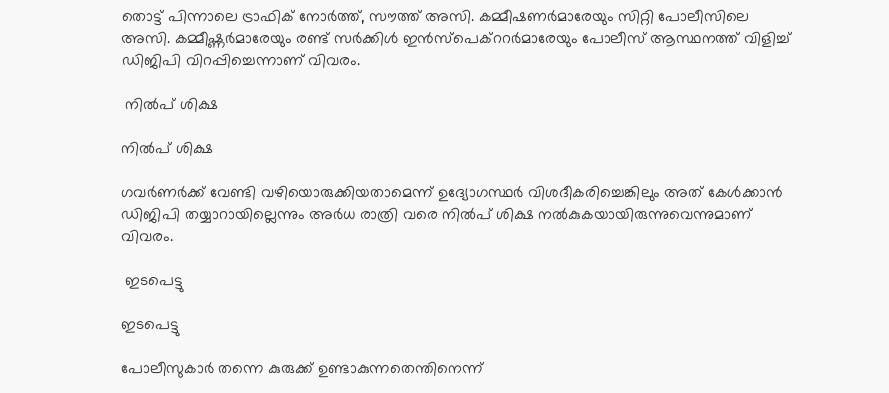തൊട്ട് പിന്നാലെ ട്രാഫിക് നോര്‍ത്ത്, സൗത്ത് അസി. കമ്മീഷണര്‍മാരേയും സിറ്റി പോലീസിലെ അസി. കമ്മീഷ്ണര്‍മാരേയും രണ്ട് സര്‍ക്കിള്‍ ഇന്‍സ്പെക്ററര്‍മാരേയും പോലീസ് ആസ്ഥനത്ത് വിളിച്ച് ഡിജിപി വിറപ്പിച്ചെന്നാണ് വിവരം.

 നില്‍പ് ശിക്ഷ

നില്‍പ് ശിക്ഷ

ഗവര്‍ണര്‍ക്ക് വേണ്ടി വഴിയൊരുക്കിയതാമെന്ന് ഉദ്യോഗസ്ഥര്‍ വിശദീകരിച്ചെങ്കിലും അത് കേള്‍ക്കാന്‍ ഡിജിപി തയ്യാറായില്ലെന്നും അര്‍ധ രാത്രി വരെ നില്‍പ് ശിക്ഷ നല്‍കുകയായിരുന്നുവെന്നുമാണ് വിവരം.

 ഇടപെട്ടു

ഇടപെട്ടു

പോലീസുകാര്‍ തന്നെ കുരുക്ക് ഉണ്ടാകുന്നതെന്തിനെന്ന്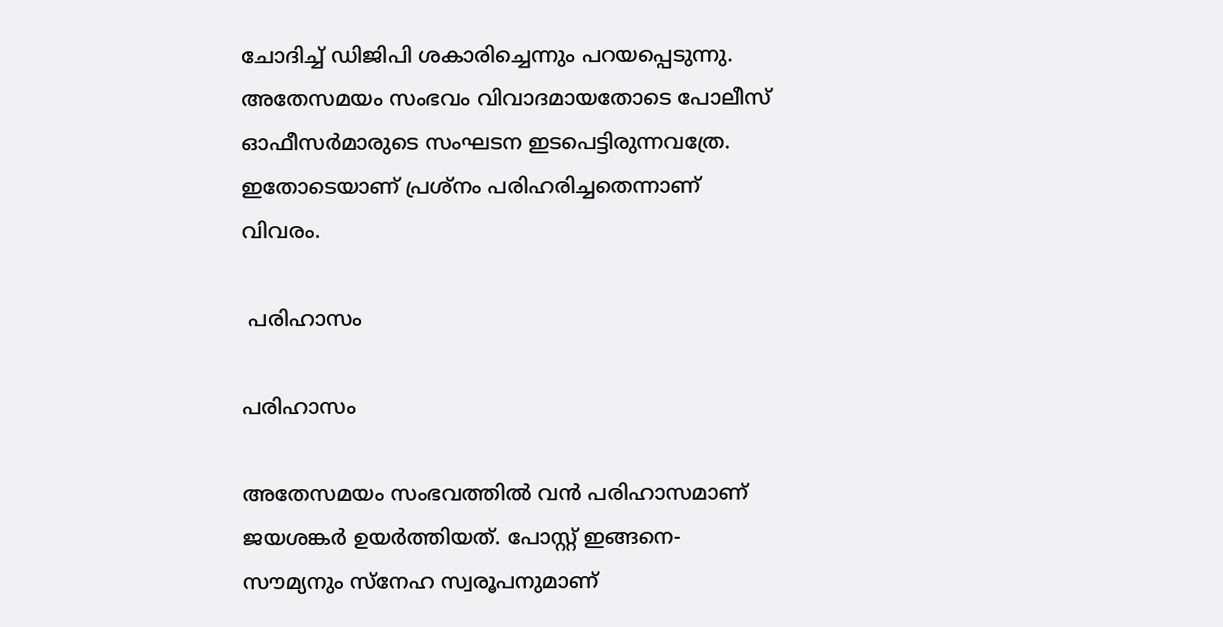ചോദിച്ച് ഡിജിപി ശകാരിച്ചെന്നും പറയപ്പെടുന്നു. അതേസമയം സംഭവം വിവാദമായതോടെ പോലീസ് ഓഫീസര്‍മാരുടെ സംഘടന ഇടപെട്ടിരുന്നവത്രേ. ഇതോടെയാണ് പ്രശ്നം പരിഹരിച്ചതെന്നാണ് വിവരം.

 പരിഹാസം

പരിഹാസം

അതേസമയം സംഭവത്തില്‍ വന്‍ പരിഹാസമാണ് ജയശങ്കര്‍ ഉയര്‍ത്തിയത്. പോസ്റ്റ് ഇങ്ങനെ-സൗമ്യനും സ്നേഹ സ്വരൂപനുമാണ്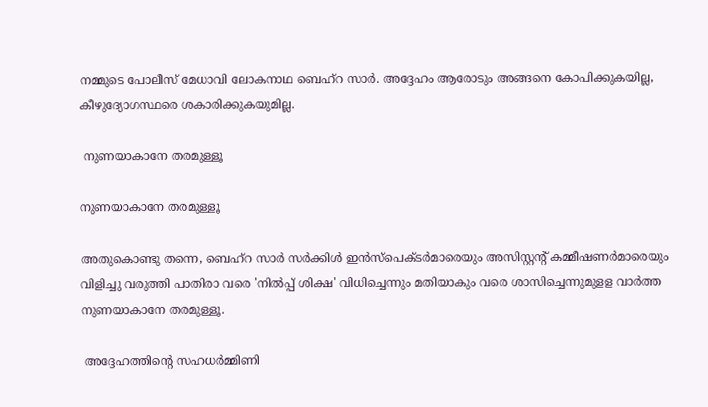നമ്മുടെ പോലീസ് മേധാവി ലോകനാഥ ബെഹ്റ സാർ. അദ്ദേഹം ആരോടും അങ്ങനെ കോപിക്കുകയില്ല, കീഴുദ്യോഗസ്ഥരെ ശകാരിക്കുകയുമില്ല.

 നുണയാകാനേ തരമുള്ളൂ

നുണയാകാനേ തരമുള്ളൂ

അതുകൊണ്ടു തന്നെ, ബെഹ്റ സാർ സർക്കിൾ ഇൻസ്‌പെക്ടർമാരെയും അസിസ്റ്റന്റ് കമ്മീഷണർമാരെയും വിളിച്ചു വരുത്തി പാതിരാ വരെ 'നിൽപ്പ് ശിക്ഷ' വിധിച്ചെന്നും മതിയാകും വരെ ശാസിച്ചെന്നുമുളള വാർത്ത നുണയാകാനേ തരമുള്ളൂ.

 അദ്ദേഹത്തിന്‍റെ സഹധര്‍മ്മിണി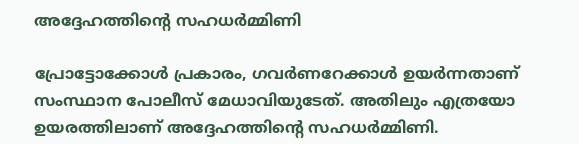അദ്ദേഹത്തിന്‍റെ സഹധര്‍മ്മിണി

പ്രോട്ടോക്കോൾ പ്രകാരം, ഗവർണറേക്കാൾ ഉയർന്നതാണ് സംസ്ഥാന പോലീസ് മേധാവിയുടേത്. അതിലും എത്രയോ ഉയരത്തിലാണ് അദ്ദേഹത്തിന്റെ സഹധർമ്മിണി.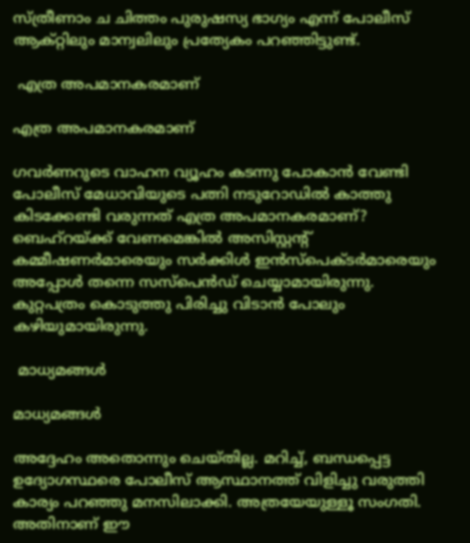സ്ത്രീണാം ച ചിത്തം പുരുഷസ്യ ഭാഗ്യം എന്ന് പോലീസ് ആക്റ്റിലും മാന്വലിലും പ്രത്യേകം പറഞ്ഞിട്ടുണ്ട്.

 എത്ര അപമാനകരമാണ്

എത്ര അപമാനകരമാണ്

ഗവർണറുടെ വാഹന വ്യൂഹം കടന്നു പോകാൻ വേണ്ടി പോലീസ് മേധാവിയുടെ പത്നി നടുറോഡിൽ കാത്തു കിടക്കേണ്ടി വരുന്നത് എത്ര അപമാനകരമാണ്? ബെഹ്റയ്ക്ക് വേണമെങ്കിൽ അസിസ്റ്റന്റ് കമ്മീഷണർമാരെയും സർക്കിൾ ഇൻസ്പെക്ടർമാരെയും അപ്പോൾ തന്നെ സസ്പെൻഡ് ചെയ്യാമായിരുന്നു. കുറ്റപത്രം കൊടുത്തു പിരിച്ചു വിടാൻ പോലും കഴിയുമായിരുന്നു.

 മാധ്യമങ്ങള്‍

മാധ്യമങ്ങള്‍

അദ്ദേഹം അതൊന്നും ചെയ്തില്ല. മറിച്ച്, ബന്ധപ്പെട്ട ഉദ്യോഗസ്ഥരെ പോലീസ് ആസ്ഥാനത്ത് വിളിച്ചു വരുത്തി കാര്യം പറഞ്ഞു മനസിലാക്കി. അത്രയേയുള്ളൂ സംഗതി. അതിനാണ് ഈ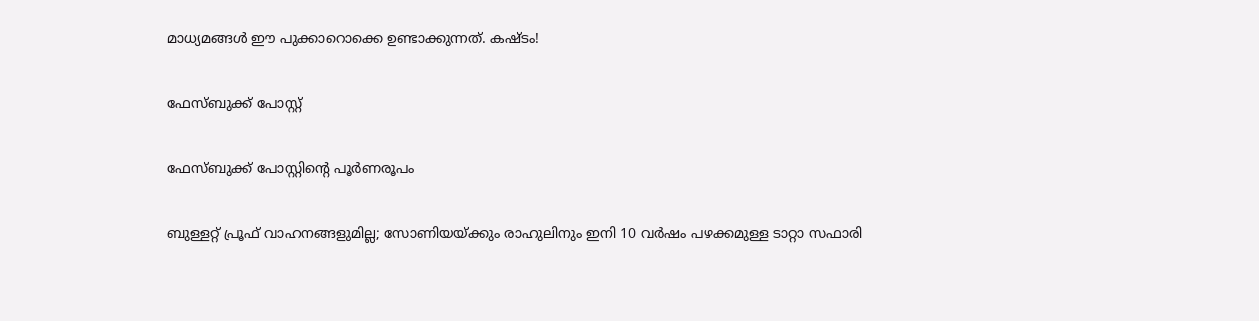മാധ്യമങ്ങൾ ഈ പുക്കാറൊക്കെ ഉണ്ടാക്കുന്നത്. കഷ്ടം!

ഫേസ്ബുക്ക് പോസ്റ്റ്

ഫേസ്ബുക്ക് പോസ്റ്റിന്‍റെ പൂര്‍ണരൂപം

ബുള്ളറ്റ് പ്രൂഫ് വാഹനങ്ങളുമില്ല; സോണിയയ്ക്കും രാഹുലിനും ഇനി 10 വര്‍ഷം പഴക്കമുള്ള ടാറ്റാ സഫാരി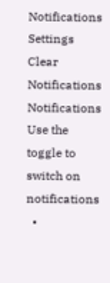Notifications
Settings
Clear Notifications
Notifications
Use the toggle to switch on notifications
  •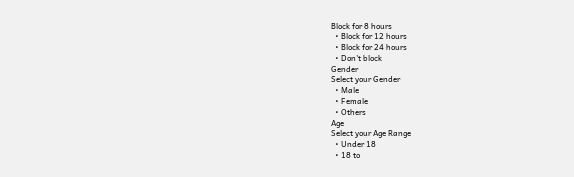Block for 8 hours
  • Block for 12 hours
  • Block for 24 hours
  • Don't block
Gender
Select your Gender
  • Male
  • Female
  • Others
Age
Select your Age Range
  • Under 18
  • 18 to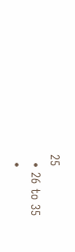25
  • 26 to 35
  •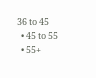36 to 45
  • 45 to 55
  • 55+